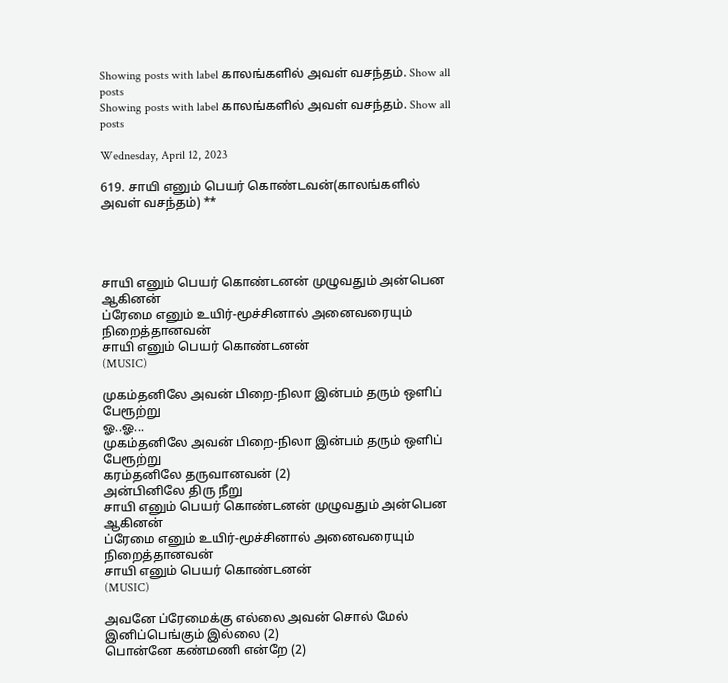Showing posts with label காலங்களில் அவள் வசந்தம். Show all posts
Showing posts with label காலங்களில் அவள் வசந்தம். Show all posts

Wednesday, April 12, 2023

619. சாயி எனும் பெயர் கொண்டவன்(காலங்களில் அவள் வசந்தம்) **




சாயி எனும் பெயர் கொண்டனன் முழுவதும் அன்பென ஆகினன்
ப்ரேமை எனும் உயிர்-மூச்சினால் அனைவரையும் நிறைத்தானவன்
சாயி எனும் பெயர் கொண்டனன்
(MUSIC)

முகம்தனிலே அவன் பிறை-நிலா இன்பம் தரும் ஒளிப் பேரூற்று
ஓ..ஓ...
முகம்தனிலே அவன் பிறை-நிலா இன்பம் தரும் ஒளிப் பேரூற்று
கரம்தனிலே தருவானவன் (2)
அன்பினிலே திரு நீறு
சாயி எனும் பெயர் கொண்டனன் முழுவதும் அன்பென ஆகினன்
ப்ரேமை எனும் உயிர்-மூச்சினால் அனைவரையும் நிறைத்தானவன்
சாயி எனும் பெயர் கொண்டனன்
(MUSIC)

அவனே ப்ரேமைக்கு எல்லை அவன் சொல் மேல் இனிப்பெங்கும் இல்லை (2)
பொன்னே கண்மணி என்றே (2)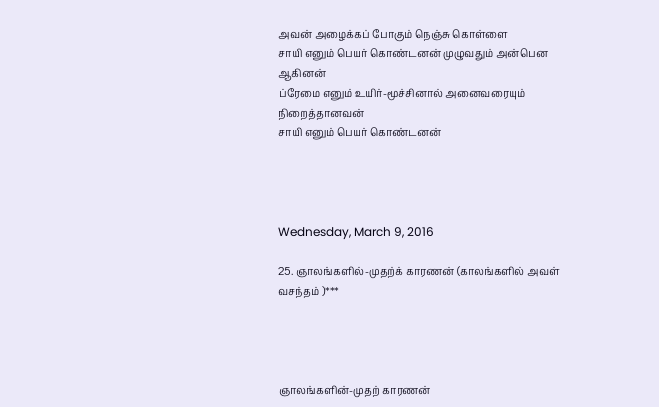அவன் அழைக்கப் போகும் நெஞ்சு கொள்ளை
சாயி எனும் பெயர் கொண்டனன் முழுவதும் அன்பென ஆகினன்
ப்ரேமை எனும் உயிர்-மூச்சினால் அனைவரையும் நிறைத்தானவன்
சாயி எனும் பெயர் கொண்டனன்




Wednesday, March 9, 2016

25. ஞாலங்களில்-முதற்க் காரணன் (காலங்களில் அவள் வசந்தம் )***




ஞாலங்களின்-முதற் காரணன்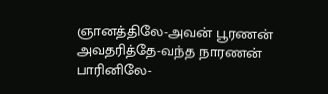ஞானத்திலே-அவன் பூரணன்
அவதரித்தே-வந்த நாரணன்
பாரினிலே-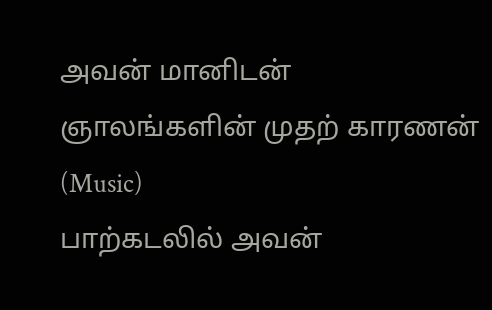அவன் மானிடன்
ஞாலங்களின் முதற் காரணன்
(Music)
பாற்கடலில் அவன்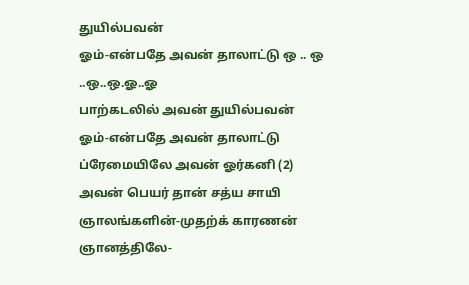துயில்பவன்
ஓம்-என்பதே அவன் தாலாட்டு ஒ .. ஒ ..ஒ..ஒ.ஓ..ஓ
பாற்கடலில் அவன் துயில்பவன்
ஓம்-என்பதே அவன் தாலாட்டு
ப்ரேமையிலே அவன் ஓர்கனி (2)
அவன் பெயர் தான் சத்ய சாயி
ஞாலங்களின்-முதற்க் காரணன்
ஞானத்திலே-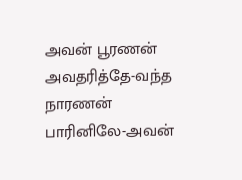அவன் பூரணன்
அவதரித்தே-வந்த நாரணன்
பாரினிலே-அவன்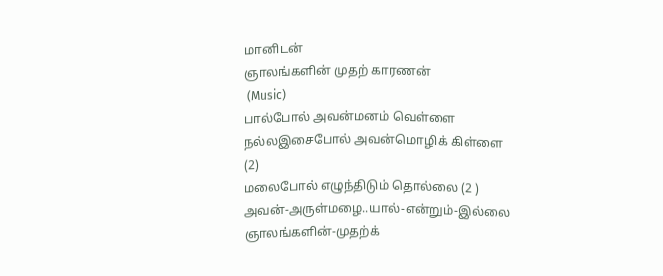மானிடன்
ஞாலங்களின் முதற் காரணன்
 (Music)
பால்போல் அவன்மனம் வெள்ளை
நல்லஇசைபோல் அவன்மொழிக் கிள்ளை
(2)
மலைபோல் எழுந்திடும் தொல்லை (2 )
அவன்-அருள்மழை..யால்-என்றும்-இல்லை
ஞாலங்களின்-முதற்க்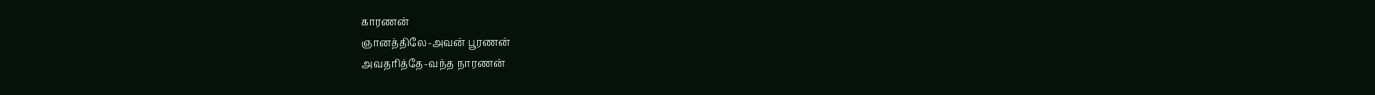காரணன்
ஞானத்திலே-அவன் பூரணன்
அவதரித்தே-வந்த நாரணன்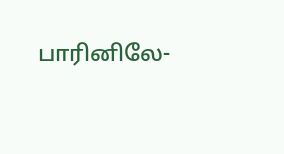பாரினிலே-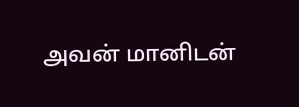அவன் மானிடன்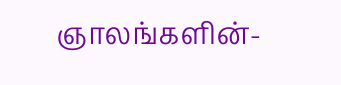ஞாலங்களின்-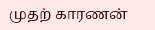முதற் காரணன்